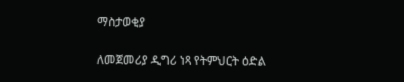ማስታወቂያ

ለመጀመሪያ ዲግሪ ነጻ የትምህርት ዕድል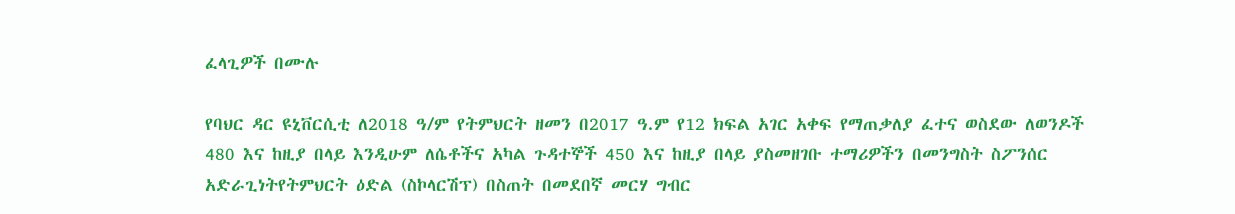ፈላጊዎች በሙሉ

የባህር ዳር ዩኒቨርሲቲ ለ2018 ዓ/ም የትምህርት ዘመን በ2017 ዓ.ም የ12 ክፍል አገር አቀፍ የማጠቃለያ ፈተና ወስደው ለወንዶች 480 እና ከዚያ በላይ እንዲሁም ለሴቶችና አካል ጉዳተኞች 450 እና ከዚያ በላይ ያስመዘገቡ ተማሪዎችን በመንግስት ስፖንሰር አድራጊነትየትምህርት ዕድል (ስኮላርሽፕ) በስጠት በመደበኛ መርሃ ግብር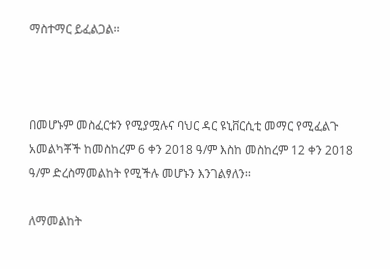ማስተማር ይፈልጋል፡፡



በመሆኑም መስፈርቱን የሚያሟሉና ባህር ዳር ዩኒቨርሲቲ መማር የሚፈልጉ አመልካቾች ከመስከረም 6 ቀን 2018 ዓ/ም እስከ መስከረም 12 ቀን 2018 ዓ/ም ድረስማመልከት የሚችሉ መሆኑን እንገልፃለን፡፡

ለማመልከት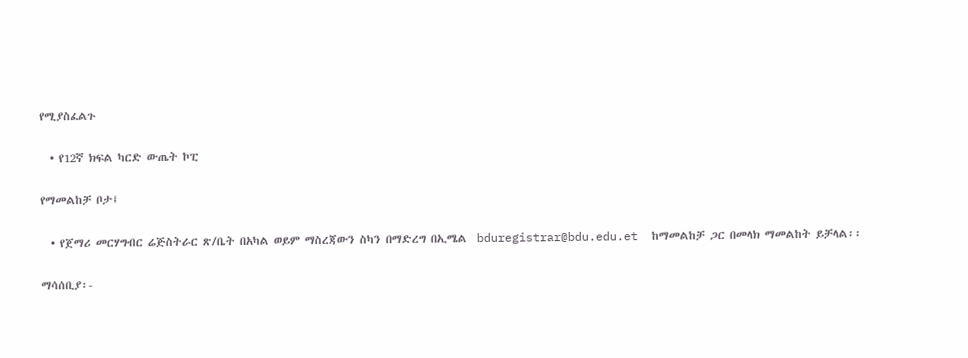የሚያስፈልጉ

  • የ12ኛ ክፍል ካርድ ውጤት ኮፒ

የማመልከቻ ቦታ፤

  • የጀማሪ መርሃግብር ሬጅስትራር ጽ/ቤት በአካል ወይም ማስረጃውን ስካን በማድረግ በኢሜል  bduregistrar@bdu.edu.et  ከማመልከቻ ጋር በመላክ ማመልከት ይቻላል፡፡

ማሳሰቢያ፡-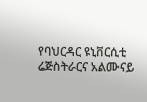የባህርዳር ዩኒቨርሲቲ ሬጅስትራርና አልሙናይ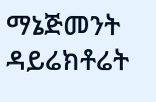ማኔጅመንት ዳይሬክቶሬት